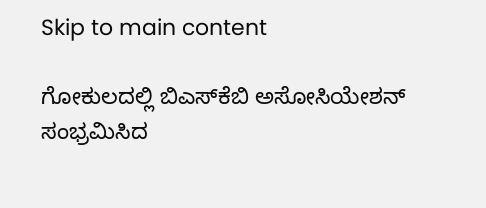Skip to main content

ಗೋಕುಲದಲ್ಲಿ ಬಿಎಸ್‌ಕೆಬಿ ಅಸೋಸಿಯೇಶನ್ ಸಂಭ್ರಮಿಸಿದ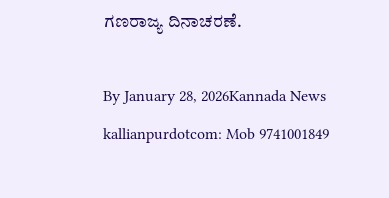ಗಣರಾಜ್ಯ ದಿನಾಚರಣೆ.

By January 28, 2026Kannada News
kallianpurdotcom: Mob 9741001849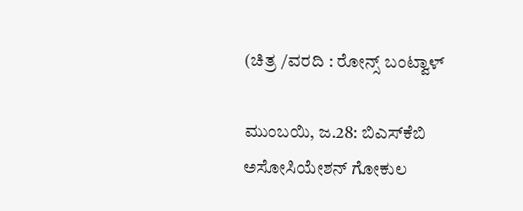(ಚಿತ್ರ /ವರದಿ : ರೋನ್ಸ್ ಬಂಟ್ವಾಳ್

ಮುಂಬಯಿ, ಜ.28: ಬಿಎಸ್‌ಕೆಬಿ ಅಸೋಸಿಯೇಶನ್ ಗೋಕುಲ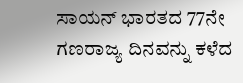ಸಾಯನ್ ಭಾರತದ 77ನೇ  ಗಣರಾಜ್ಯ ದಿನವನ್ನು ಕಳೆದ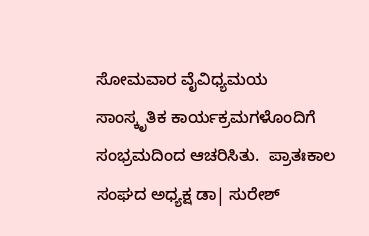ಸೋಮವಾರ ವೈವಿಧ್ಯಮಯ ಸಾಂಸ್ಕೃತಿಕ ಕಾರ್ಯಕ್ರಮಗಳೊಂದಿಗೆ ಸಂಭ್ರಮದಿಂದ ಆಚರಿಸಿತು.  ಪ್ರಾತಃಕಾಲ ಸಂಘದ ಅಧ್ಯಕ್ಷ ಡಾ| ಸುರೇಶ್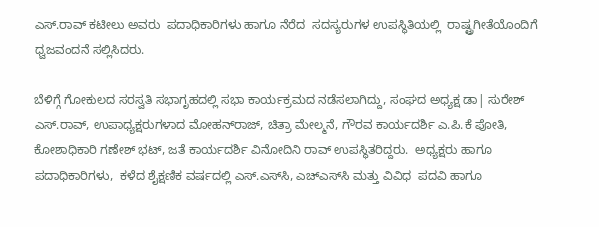ಎಸ್.ರಾವ್ ಕಟೀಲು ಅವರು  ಪದಾಧಿಕಾರಿಗಳು ಹಾಗೂ ನೆರೆದ  ಸದಸ್ಯರುಗಳ ಉಪಸ್ಥಿತಿಯಲ್ಲಿ  ರಾಷ್ಟ್ರಗೀತೆಯೊಂದಿಗೆ ಧ್ವಜವಂದನೆ ಸಲ್ಲಿಸಿದರು.

ಬೆಳಿಗ್ಗೆ ಗೋಕುಲದ ಸರಸ್ವತಿ ಸಭಾಗೃಹದಲ್ಲಿ ಸಭಾ ಕಾರ್ಯಕ್ರಮದ ನಡೆಸಲಾಗಿದ್ದು, ಸಂಘದ ಅಧ್ಯಕ್ಷ ಡಾ| ಸುರೇಶ್ ಎಸ್.ರಾವ್, ಉಪಾಧ್ಯಕ್ಷರುಗಳಾದ ಮೋಹನ್‌ರಾಜ್, ಚಿತ್ರಾ ಮೇಲ್ಮನೆ, ಗೌರವ ಕಾರ್ಯದರ್ಶಿ ಎ.ಪಿ.ಕೆ ಪೋತಿ, ಕೋಶಾಧಿಕಾರಿ ಗಣೇಶ್ ಭಟ್, ಜತೆ ಕಾರ್ಯದರ್ಶಿ ವಿನೋದಿನಿ ರಾವ್ ಉಪಸ್ಥಿತರಿದ್ದರು.  ಅಧ್ಯಕ್ಷರು ಹಾಗೂ  ಪದಾಧಿಕಾರಿಗಳು,  ಕಳೆದ ಶೈಕ್ಷಣಿಕ ವರ್ಷದಲ್ಲಿ ಎಸ್.ಎಸ್‌ಸಿ, ಎಚ್‌ಎಸ್‌ಸಿ ಮತ್ತು ವಿವಿಧ  ಪದವಿ ಹಾಗೂ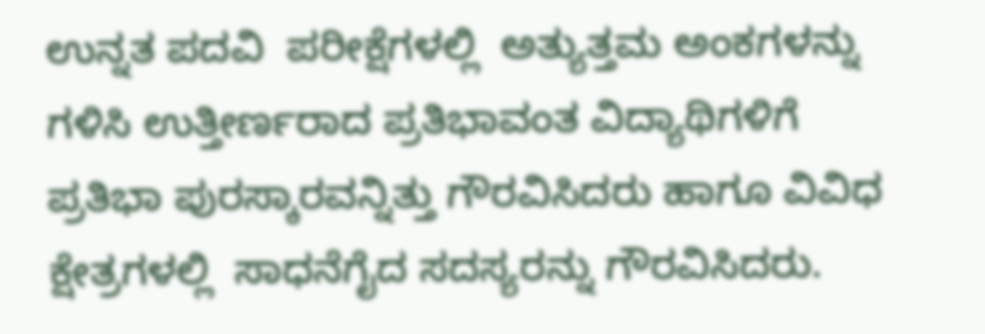ಉನ್ನತ ಪದವಿ  ಪರೀಕ್ಷೆಗಳಲ್ಲಿ  ಅತ್ಯುತ್ತಮ ಅಂಕಗಳನ್ನು ಗಳಿಸಿ ಉತ್ತೀರ್ಣರಾದ ಪ್ರತಿಭಾವಂತ ವಿದ್ಯಾಥಿಗಳಿಗೆ ಪ್ರತಿಭಾ ಪುರಸ್ಕಾರವನ್ನಿತ್ತು ಗೌರವಿಸಿದರು ಹಾಗೂ ವಿವಿಧ ಕ್ಷೇತ್ರಗಳಲ್ಲಿ  ಸಾಧನೆಗೈದ ಸದಸ್ಯರನ್ನು ಗೌರವಿಸಿದರು.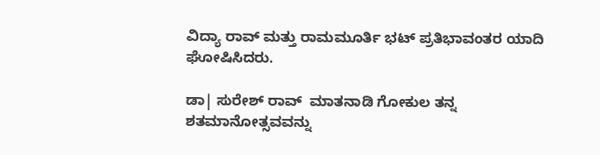ವಿದ್ಯಾ ರಾವ್ ಮತ್ತು ರಾಮಮೂರ್ತಿ ಭಟ್ ಪ್ರತಿಭಾವಂತರ ಯಾದಿ ಘೋಷಿಸಿದರು.

ಡಾ| ಸುರೇಶ್ ರಾವ್  ಮಾತನಾಡಿ ಗೋಕುಲ ತನ್ನ ಶತಮಾನೋತ್ಸವವನ್ನು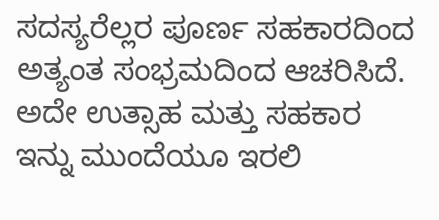ಸದಸ್ಯರೆಲ್ಲರ ಪೂರ್ಣ ಸಹಕಾರದಿಂದ  ಅತ್ಯಂತ ಸಂಭ್ರಮದಿಂದ ಆಚರಿಸಿದೆ. ಅದೇ ಉತ್ಸಾಹ ಮತ್ತು ಸಹಕಾರ  ಇನ್ನು ಮುಂದೆಯೂ ಇರಲಿ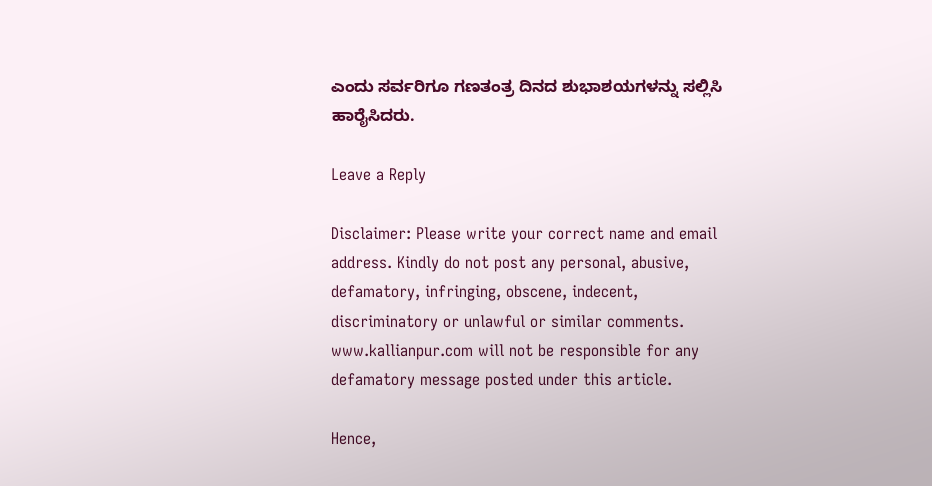ಎಂದು ಸರ್ವರಿಗೂ ಗಣತಂತ್ರ ದಿನದ ಶುಭಾಶಯಗಳನ್ನು ಸಲ್ಲಿಸಿ ಹಾರೈಸಿದರು.

Leave a Reply

Disclaimer: Please write your correct name and email address. Kindly do not post any personal, abusive, defamatory, infringing, obscene, indecent, discriminatory or unlawful or similar comments. www.kallianpur.com will not be responsible for any defamatory message posted under this article.

Hence,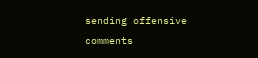sending offensive comments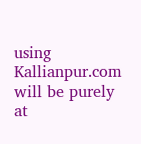using Kallianpur.com will be purely at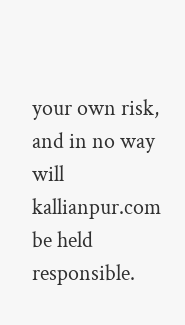your own risk, and in no way will kallianpur.com be held responsible.